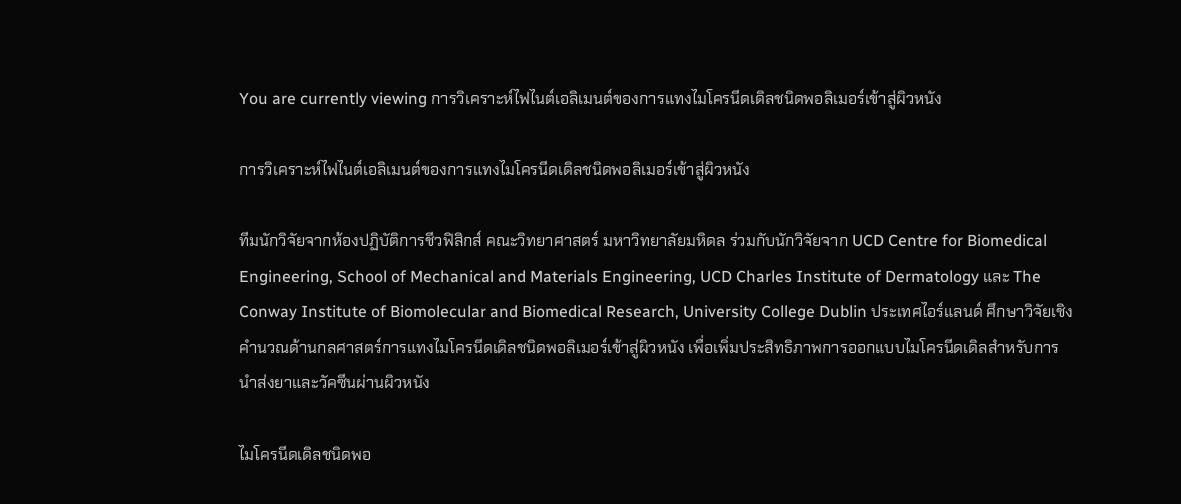You are currently viewing การวิเคราะห์ไฟไนต์เอลิเมนต์ของการแทงไมโครนีดเดิลชนิดพอลิเมอร์เข้าสู่ผิวหนัง

การวิเคราะห์ไฟไนต์เอลิเมนต์ของการแทงไมโครนีดเดิลชนิดพอลิเมอร์เข้าสู่ผิวหนัง

ทีมนักวิจัยจากห้องปฏิบัติการชีวฟิสิกส์ คณะวิทยาศาสตร์ มหาวิทยาลัยมหิดล ร่วมกับนักวิจัยจาก UCD Centre for Biomedical Engineering, School of Mechanical and Materials Engineering, UCD Charles Institute of Dermatology และ The Conway Institute of Biomolecular and Biomedical Research, University College Dublin ประเทศไอร์แลนด์ ศึกษาวิจัยเชิงคำนวณด้านกลศาสตร์การแทงไมโครนีดเดิลชนิดพอลิเมอร์เข้าสู่ผิวหนัง เพื่อเพิ่มประสิทธิภาพการออกแบบไมโครนีดเดิลสำหรับการนำส่งยาและวัคซีนผ่านผิวหนัง

ไมโครนีดเดิลชนิดพอ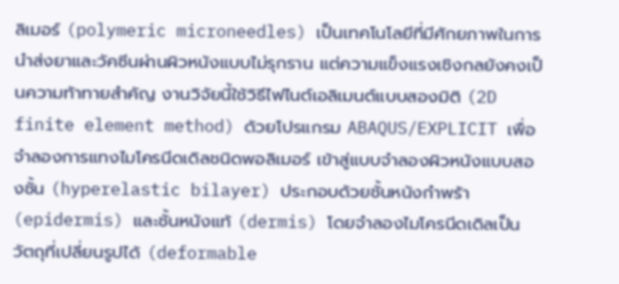ลิเมอร์ (polymeric microneedles) เป็นเทคโนโลยีที่มีศักยภาพในการนำส่งยาและวัคซีนผ่านผิวหนังแบบไม่รุกราน แต่ความแข็งแรงเชิงกลยังคงเป็นความท้าทายสำคัญ งานวิจัยนี้ใช้วิธีไฟไนต์เอลิเมนต์แบบสองมิติ (2D finite element method) ด้วยโปรแกรม ABAQUS/EXPLICIT เพื่อจำลองการแทงไมโครนีดเดิลชนิดพอลิเมอร์ เข้าสู่แบบจำลองผิวหนังแบบสองชั้น (hyperelastic bilayer) ประกอบด้วยชั้นหนังกำพร้า (epidermis) และชั้นหนังแท้ (dermis) โดยจำลองไมโครนีดเดิลเป็นวัตถุที่เปลี่ยนรูปได้ (deformable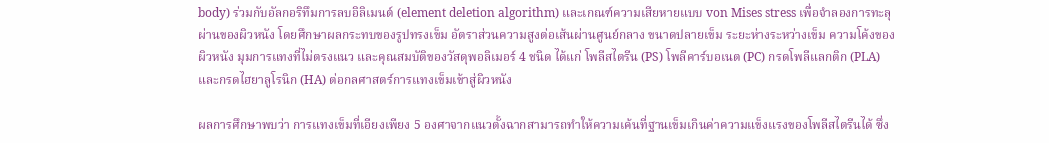body) ร่วมกับอัลกอริทึมการลบอิลิเมนต์ (element deletion algorithm) และเกณฑ์ความเสียหายแบบ von Mises stress เพื่อจำลองการทะลุผ่านของผิวหนัง โดยศึกษาผลกระทบของรูปทรงเข็ม อัตราส่วนความสูงต่อเส้นผ่านศูนย์กลาง ขนาดปลายเข็ม ระยะห่างระหว่างเข็ม ความโค้งของผิวหนัง มุมการแทงที่ไม่ตรงแนว และคุณสมบัติของวัสดุพอลิเมอร์ 4 ชนิด ได้แก่ โพลีสไตรีน (PS) โพลีคาร์บอเนต (PC) กรดโพลีแลกติก (PLA) และกรดไฮยาลูโรนิก (HA) ต่อกลศาสตร์การแทงเข็มเข้าสู่ผิวหนัง

ผลการศึกษาพบว่า การแทงเข็มที่เอียงเพียง 5 องศาจากแนวตั้งฉากสามารถทำให้ความเค้นที่ฐานเข็มเกินค่าความแข็งแรงของโพลีสไตรีนได้ ซึ่ง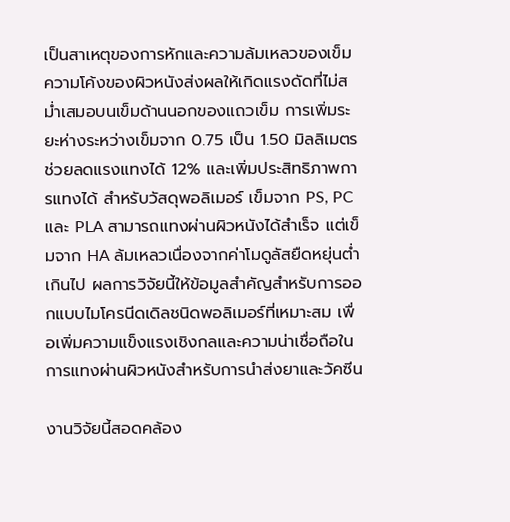เป็นสาเหตุของการหักและความล้มเหลวของเข็ม ความโค้งของผิวหนังส่งผลให้เกิดแรงดัดที่ไม่สม่ำเสมอบนเข็มด้านนอกของแถวเข็ม การเพิ่มระยะห่างระหว่างเข็มจาก 0.75 เป็น 1.50 มิลลิเมตร ช่วยลดแรงแทงได้ 12% และเพิ่มประสิทธิภาพการแทงได้ สำหรับวัสดุพอลิเมอร์ เข็มจาก PS, PC และ PLA สามารถแทงผ่านผิวหนังได้สำเร็จ แต่เข็มจาก HA ล้มเหลวเนื่องจากค่าโมดูลัสยืดหยุ่นต่ำเกินไป ผลการวิจัยนี้ให้ข้อมูลสำคัญสำหรับการออกแบบไมโครนีดเดิลชนิดพอลิเมอร์ที่เหมาะสม เพื่อเพิ่มความแข็งแรงเชิงกลและความน่าเชื่อถือในการแทงผ่านผิวหนังสำหรับการนำส่งยาและวัคซีน

งานวิจัยนี้สอดคล้อง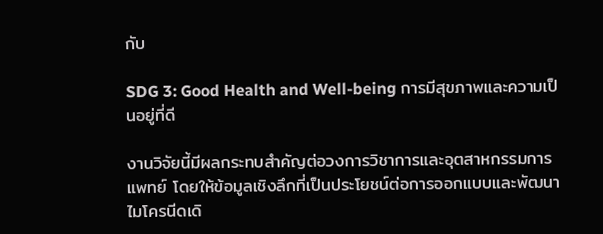กับ

SDG 3: Good Health and Well-being การมีสุขภาพและความเป็นอยู่ที่ดี

งานวิจัยนี้มีผลกระทบสำคัญต่อวงการวิชาการและอุตสาหกรรมการแพทย์ โดยให้ข้อมูลเชิงลึกที่เป็นประโยชน์ต่อการออกแบบและพัฒนาไมโครนีดเดิ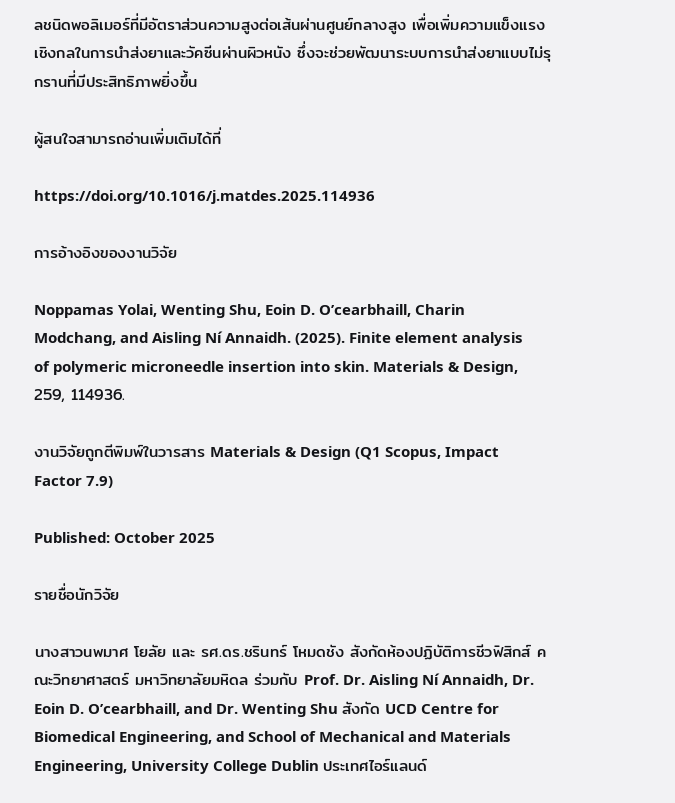ลชนิดพอลิเมอร์ที่มีอัตราส่วนความสูงต่อเส้นผ่านศูนย์กลางสูง เพื่อเพิ่มความแข็งแรงเชิงกลในการนำส่งยาและวัคซีนผ่านผิวหนัง ซึ่งจะช่วยพัฒนาระบบการนำส่งยาแบบไม่รุกรานที่มีประสิทธิภาพยิ่งขึ้น

ผู้สนใจสามารถอ่านเพิ่มเติมได้ที่

https://doi.org/10.1016/j.matdes.2025.114936

การอ้างอิงของงานวิจัย

Noppamas Yolai, Wenting Shu, Eoin D. O’cearbhaill, Charin Modchang, and Aisling Ní Annaidh. (2025). Finite element analysis of polymeric microneedle insertion into skin. Materials & Design, 259, 114936.

งานวิจัยถูกตีพิมพ์ในวารสาร Materials & Design (Q1 Scopus, Impact Factor 7.9)

Published: October 2025

รายชื่อนักวิจัย

นางสาวนพมาศ โยลัย และ รศ.ดร.ชรินทร์ โหมดชัง สังกัดห้องปฏิบัติการชีวฟิสิกส์ คณะวิทยาศาสตร์ มหาวิทยาลัยมหิดล ร่วมกับ Prof. Dr. Aisling Ní Annaidh, Dr. Eoin D. O’cearbhaill, and Dr. Wenting Shu สังกัด UCD Centre for Biomedical Engineering, and School of Mechanical and Materials Engineering, University College Dublin ประเทศไอร์แลนด์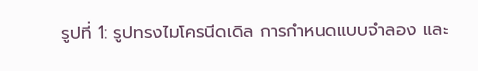รูปที่ 1: รูปทรงไมโครนีดเดิล การกำหนดแบบจำลอง และ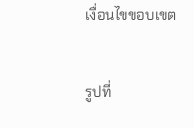เงื่อนไขขอบเขต

รูปที่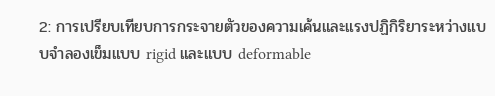2: การเปรียบเทียบการกระจายตัวของความเค้นและแรงปฏิกิริยาระหว่างแบบจำลองเข็มแบบ rigid และแบบ deformable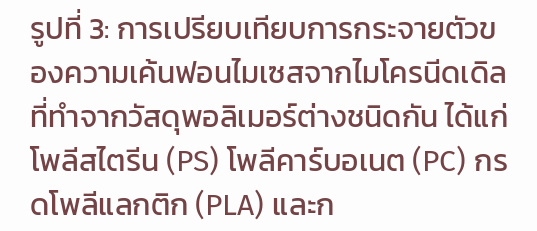รูปที่ 3: การเปรียบเทียบการกระจายตัวของความเค้นฟอนไมเซสจากไมโครนีดเดิลที่ทำจากวัสดุพอลิเมอร์ต่างชนิดกัน ได้แก่ โพลีสไตรีน (PS) โพลีคาร์บอเนต (PC) กรดโพลีแลกติก (PLA) และก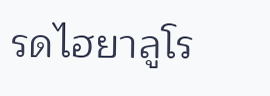รดไฮยาลูโร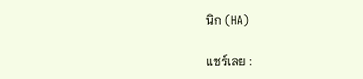นิก (HA)

แชร์เลย :